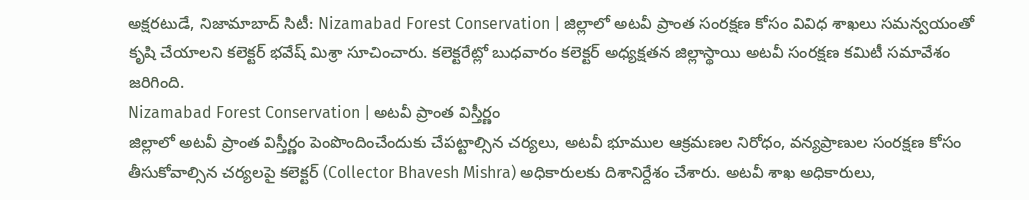అక్షరటుడే, నిజామాబాద్ సిటీ: Nizamabad Forest Conservation | జిల్లాలో అటవీ ప్రాంత సంరక్షణ కోసం వివిధ శాఖలు సమన్వయంతో కృషి చేయాలని కలెక్టర్ భవేష్ మిశ్రా సూచించారు. కలెక్టరేట్లో బుధవారం కలెక్టర్ అధ్యక్షతన జిల్లాస్థాయి అటవీ సంరక్షణ కమిటీ సమావేశం జరిగింది.
Nizamabad Forest Conservation | అటవీ ప్రాంత విస్తీర్ణం
జిల్లాలో అటవీ ప్రాంత విస్తీర్ణం పెంపొందించేందుకు చేపట్టాల్సిన చర్యలు, అటవీ భూముల ఆక్రమణల నిరోధం, వన్యప్రాణుల సంరక్షణ కోసం తీసుకోవాల్సిన చర్యలపై కలెక్టర్ (Collector Bhavesh Mishra) అధికారులకు దిశానిర్దేశం చేశారు. అటవీ శాఖ అధికారులు,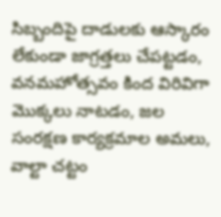సిబ్బందిపై దాడులకు ఆస్కారం లేకుండా జాగ్రత్తలు చేపట్టడం, వనమహోత్సవం కింద విరివిగా మొక్కలు నాటడం, జల సంరక్షణ కార్యక్రమాల అమలు, వాల్టా చట్టం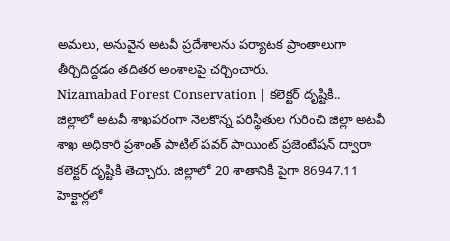అమలు, అనువైన అటవీ ప్రదేశాలను పర్యాటక ప్రాంతాలుగా తీర్చిదిద్దడం తదితర అంశాలపై చర్చించారు.
Nizamabad Forest Conservation | కలెక్టర్ దృష్టికి..
జిల్లాలో అటవీ శాఖపరంగా నెలకొన్న పరిస్థితుల గురించి జిల్లా అటవీ శాఖ అధికారి ప్రశాంత్ పాటిల్ పవర్ పాయింట్ ప్రజెంటేషన్ ద్వారా కలెక్టర్ దృష్టికి తెచ్చారు. జిల్లాలో 20 శాతానికి పైగా 86947.11 హెక్టార్లలో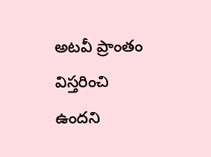అటవీ ప్రాంతం విస్తరించి ఉందని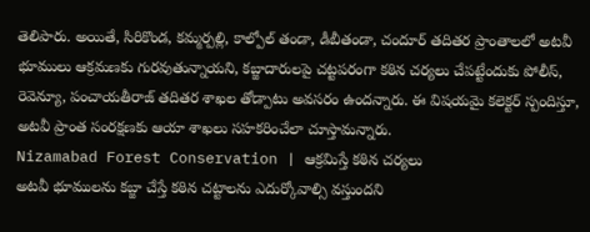తెలిపారు. అయితే, సిరికొండ, కమ్మర్పల్లి, కాల్పోల్ తండా, డీబీతండా, చందూర్ తదితర ప్రాంతాలలో అటవీ భూములు ఆక్రమణకు గురవుతున్నాయని, కబ్జాదారులపై చట్టపరంగా కఠిన చర్యలు చేపట్టేందుకు పోలీస్, రెవెన్యూ, పంచాయతీరాజ్ తదితర శాఖల తోడ్పాటు అవసరం ఉందన్నారు. ఈ విషయమై కలెక్టర్ స్పందిస్తూ, అటవీ ప్రాంత సంరక్షణకు ఆయా శాఖలు సహకరించేలా చూస్తామన్నారు.
Nizamabad Forest Conservation | ఆక్రమిస్తే కఠిన చర్యలు
అటవీ భూములను కబ్జా చేస్తే కఠిన చట్టాలను ఎదుర్కోవాల్సి వస్తుందని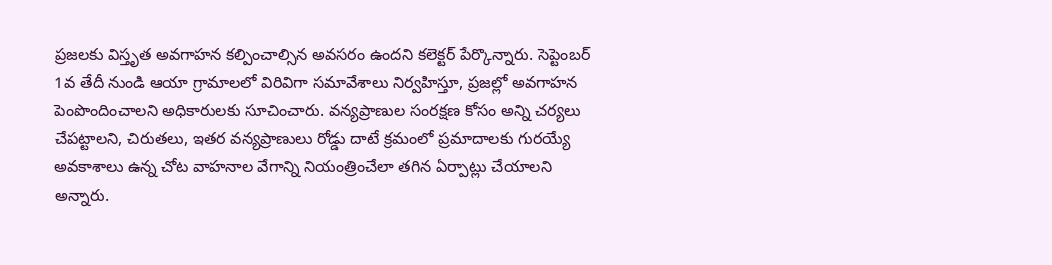ప్రజలకు విస్తృత అవగాహన కల్పించాల్సిన అవసరం ఉందని కలెక్టర్ పేర్కొన్నారు. సెప్టెంబర్ 1వ తేదీ నుండి ఆయా గ్రామాలలో విరివిగా సమావేశాలు నిర్వహిస్తూ, ప్రజల్లో అవగాహన పెంపొందించాలని అధికారులకు సూచించారు. వన్యప్రాణుల సంరక్షణ కోసం అన్ని చర్యలు చేపట్టాలని, చిరుతలు, ఇతర వన్యప్రాణులు రోడ్డు దాటే క్రమంలో ప్రమాదాలకు గురయ్యే అవకాశాలు ఉన్న చోట వాహనాల వేగాన్ని నియంత్రించేలా తగిన ఏర్పాట్లు చేయాలని అన్నారు.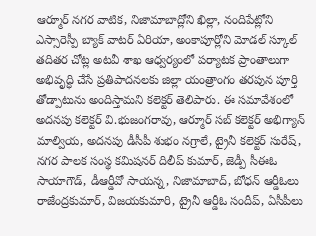ఆర్మూర్ నగర వాటిక, నిజామాబాద్లోని ఖిల్లా, నందిపేట్లోని ఎస్సారెస్పీ బ్యాక్ వాటర్ ఏరియా, అంకాపూర్లోని మోడల్ స్కూల్ తదితర చోట్ల అటవీ శాఖ ఆధ్వర్యంలో పర్యాటక ప్రాంతాలుగా అభివృద్ధి చేసే ప్రతిపాదనలకు జిల్లా యంత్రాంగం తరపున పూర్తి తోడ్పాటును అందిస్తామని కలెక్టర్ తెలిపారు. ఈ సమావేశంలో అదనపు కలెక్టర్ వి.భుజంగరావు, ఆర్మూర్ సబ్ కలెక్టర్ అభిగ్యాన్ మాల్వియ, అదనపు డీసీపీ శుభం నగ్రాలే, ట్రైనీ కలెక్టర్ సురేష్, నగర పాలక సంస్థ కమిషనర్ దిలీప్ కుమార్, జెడ్పీ సీఈఓ సాయాగౌడ్, డీఆర్డీవో సాయన్న, నిజామాబాద్, బోధన్ ఆర్డీఓలు రాజేంద్రకుమార్, విజయకుమారి, ట్రైనీ ఆర్డీఓ సందీప్, ఏసీపీలు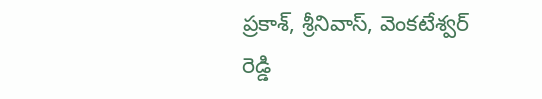ప్రకాశ్, శ్రీనివాస్, వెంకటేశ్వర్ రెడ్డి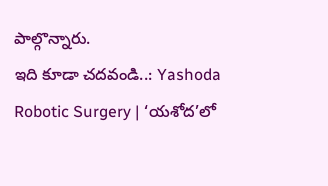పాల్గొన్నారు.
ఇది కూడా చదవండి..: Yashoda Robotic Surgery | ‘యశోద’లో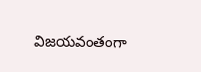విజయవంతంగా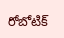రోబోటిక్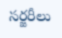సర్జరీలు